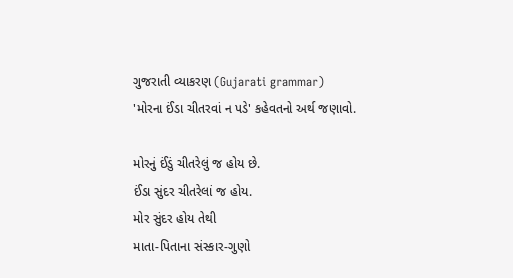ગુજરાતી વ્યાકરણ (Gujarati grammar)
'મોરના ઈંડા ચીતરવાં ન પડે' કહેવતનો અર્થ જણાવો.

મોરનું ઈંડું ચીતરેલું જ હોય છે.
ઈંડા સુંદર ચીતરેલાં જ હોય.
મોર સુંદર હોય તેથી
માતા-પિતાના સંસ્કાર-ગુણો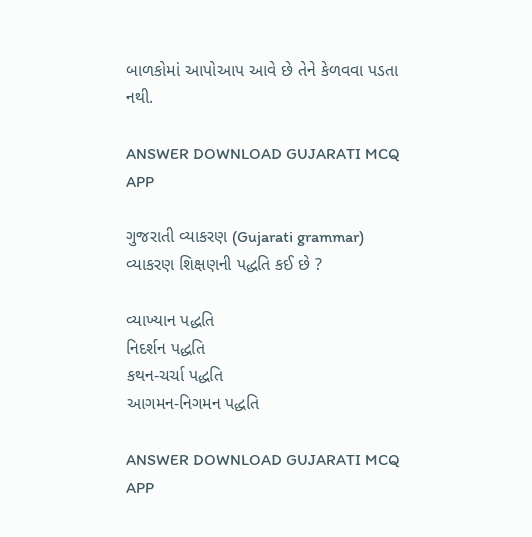બાળકોમાં આપોઆપ આવે છે તેને કેળવવા પડતા નથી.

ANSWER DOWNLOAD GUJARATI MCQ APP

ગુજરાતી વ્યાકરણ (Gujarati grammar)
વ્યાકરણ શિક્ષણની પદ્ધતિ કઈ છે ?

વ્યાખ્યાન પદ્ધતિ
નિદર્શન પદ્ધતિ
કથન-ચર્ચા પદ્ધતિ
આગમન-નિગમન પદ્ધતિ

ANSWER DOWNLOAD GUJARATI MCQ APP